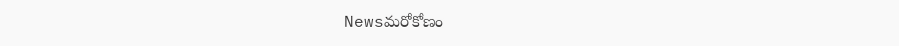Newsమరోకోణం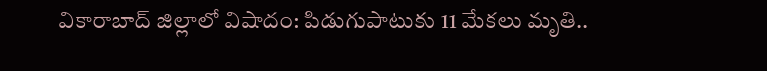వికారాబాద్ జిల్లాలో విషాదం: పిడుగుపాటుకు 11 మేకలు మృతి..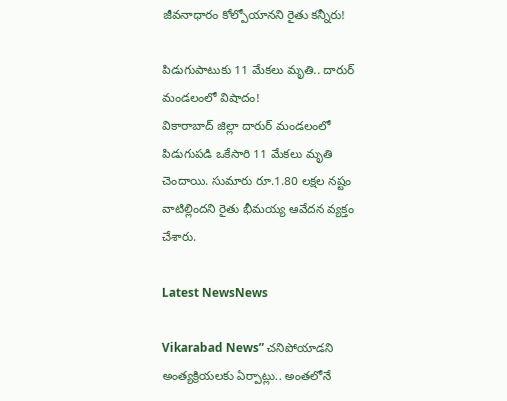జీవనాధారం కోల్పోయానని రైతు కన్నీరు!

పిడుగుపాటుకు 11 మేకలు మృతి.. దారుర్ మండలంలో విషాదం!
వికారాబాద్ జిల్లా దారుర్ మండలంలో పిడుగుపడి ఒకేసారి 11 మేకలు మృతి చెందాయి. సుమారు రూ.1.80 లక్షల నష్టం వాటిల్లిందని రైతు భీమయ్య ఆవేదన వ్యక్తం చేశారు.

Latest NewsNews

Vikarabad News” చ‌నిపోయాడ‌ని అంత్య‌క్రియ‌ల‌కు ఏర్పాట్లు.. అంత‌లోనే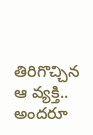తిరిగొచ్చిన ఆ వ్యక్తి.. అంద‌రూ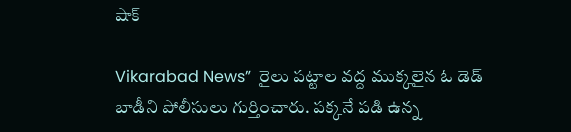షాక్

Vikarabad News”  రైలు ప‌ట్టాల వ‌ద్ద ముక్క‌లైన ఓ డెడ్ బాడీని పోలీసులు గుర్తించారు. ప‌క్క‌నే ప‌డి ఉన్న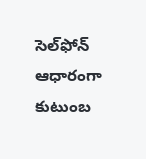సెల్‌ఫోన్ ఆధారంగా కుటుంబ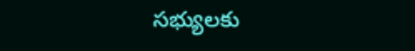స‌భ్యుల‌కు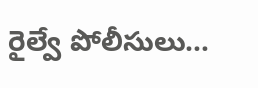రైల్వే పోలీసులు…